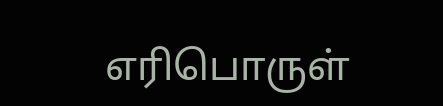எரிபொருள்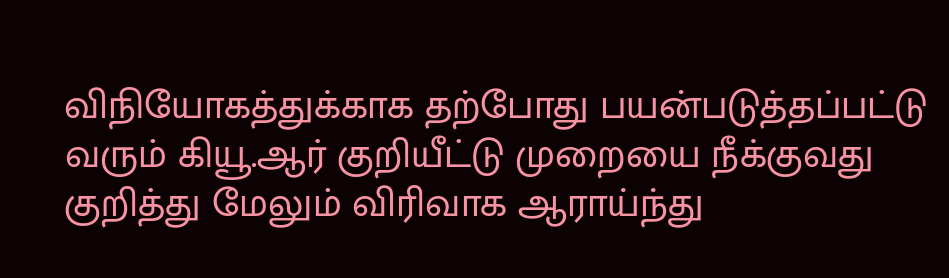விநியோகத்துக்காக தற்போது பயன்படுத்தப்பட்டு வரும் கியூ.ஆர் குறியீட்டு முறையை நீக்குவது குறித்து மேலும் விரிவாக ஆராய்ந்து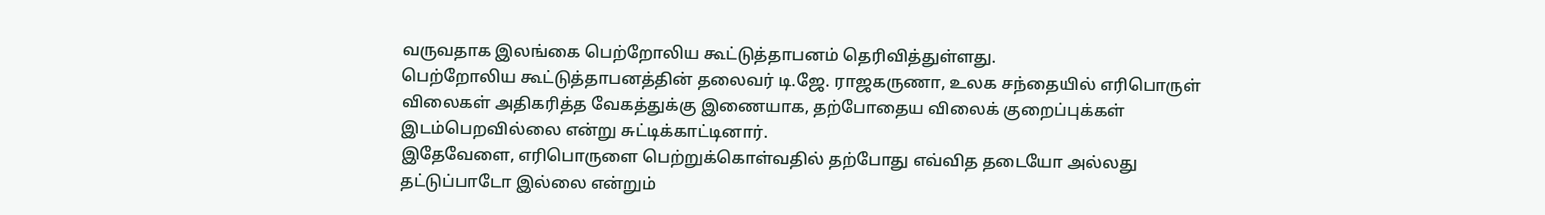வருவதாக இலங்கை பெற்றோலிய கூட்டுத்தாபனம் தெரிவித்துள்ளது.
பெற்றோலிய கூட்டுத்தாபனத்தின் தலைவர் டி.ஜே. ராஜகருணா, உலக சந்தையில் எரிபொருள் விலைகள் அதிகரித்த வேகத்துக்கு இணையாக, தற்போதைய விலைக் குறைப்புக்கள் இடம்பெறவில்லை என்று சுட்டிக்காட்டினார்.
இதேவேளை, எரிபொருளை பெற்றுக்கொள்வதில் தற்போது எவ்வித தடையோ அல்லது தட்டுப்பாடோ இல்லை என்றும்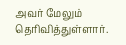அவர் மேலும் தெரிவித்துள்ளார்.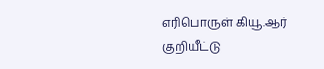எரிபொருள் கியூ.ஆர் குறியீட்டு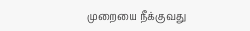முறையை நீக்குவது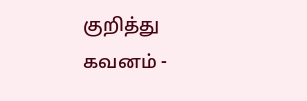குறித்து கவனம் -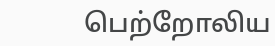பெற்றோலிய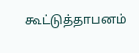கூட்டுத்தாபனம்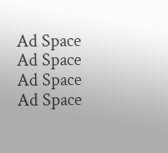Ad Space
Ad Space
Ad Space
Ad Space